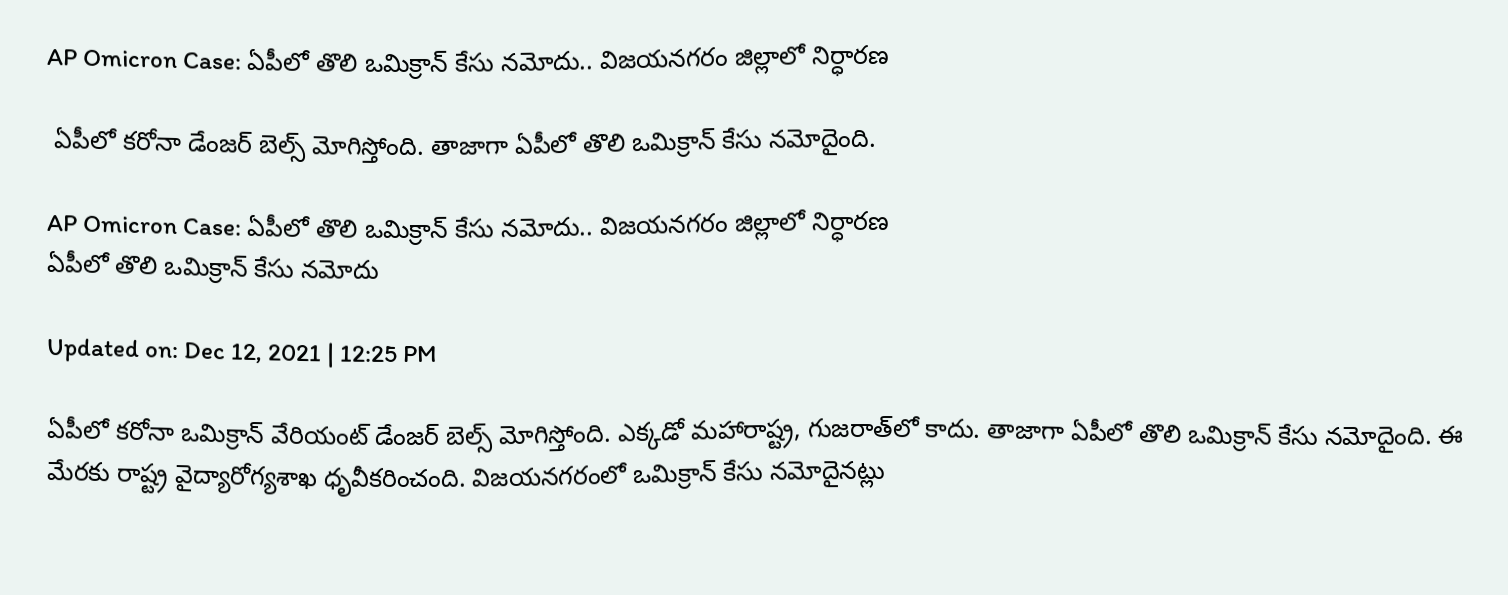AP Omicron Case: ఏపీలో తొలి ఒమిక్రాన్ కేసు నమోదు.. విజయనగరం జిల్లాలో నిర్ధారణ

 ఏపీలో కరోనా డేంజర్ బెల్స్ మోగిస్తోంది. తాజాగా ఏపీలో తొలి ఒమిక్రాన్ కేసు నమోదైంది.

AP Omicron Case: ఏపీలో తొలి ఒమిక్రాన్ కేసు నమోదు.. విజయనగరం జిల్లాలో నిర్ధారణ
ఏపీలో తొలి ఒమిక్రాన్ కేసు నమోదు

Updated on: Dec 12, 2021 | 12:25 PM

ఏపీలో కరోనా ఒమిక్రాన్ వేరియంట్ డేంజర్ బెల్స్ మోగిస్తోంది. ఎక్కడో మహారాష్ట్ర, గుజరాత్‌లో కాదు. తాజాగా ఏపీలో తొలి ఒమిక్రాన్ కేసు నమోదైంది. ఈ మేరకు రాష్ట్ర వైద్యారోగ్యశాఖ ధృవీకరించంది. విజయనగరంలో ఒమిక్రాన్ కేసు నమోదైనట్లు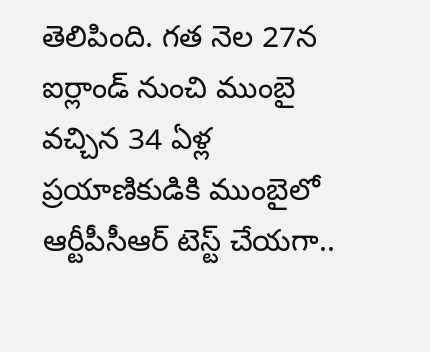తెలిపింది. గత నెల 27న ఐర్లాండ్‌ నుంచి ముంబై వచ్చిన 34 ఏళ్ల ప్రయాణికుడికి ముంబైలో ఆర్టీపీసీఆర్ టెస్ట్ చేయగా..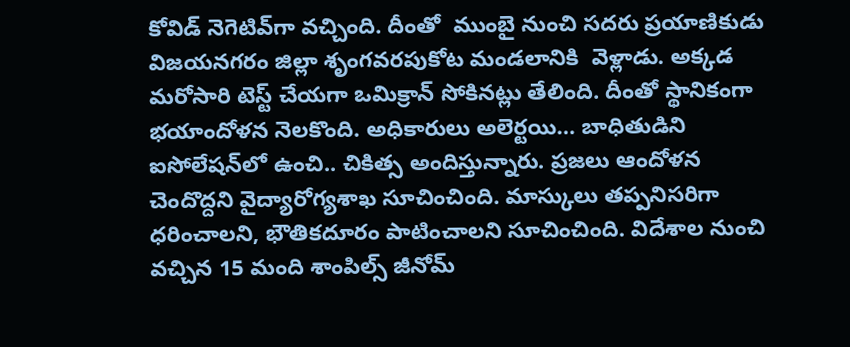కోవిడ్‌ నెగెటివ్‌గా వచ్చింది. దీంతో  ముంబై నుంచి సదరు ప్రయాణికుడు విజయనగరం జిల్లా శృంగవరపుకోట మండలానికి  వెళ్లాడు. అక్కడ మరోసారి టెస్ట్ చేయగా ఒమిక్రాన్ సోకినట్లు తేలింది. దీంతో స్థానికంగా భయాందోళన నెలకొంది. అధికారులు అలెర్టయి… బాధితుడిని ఐసోలేషన్‌లో ఉంచి.. చికిత్స అందిస్తున్నారు. ప్రజలు ఆందోళన చెందొద్దని వైద్యారోగ్యశాఖ సూచించింది. మాస్కులు తప్పనిసరిగా ధరించాలని, భౌతికదూరం పాటించాలని సూచించింది. విదేశాల నుంచి వచ్చిన 15 మంది శాంపిల్స్ జీనోమ్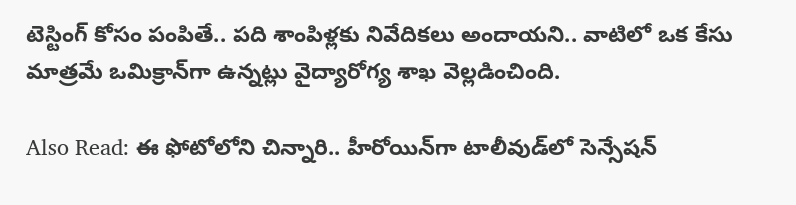టెస్టింగ్ కోసం పంపితే.. పది శాంపిళ్లకు నివేదికలు అందాయని.. వాటిలో ఒక కేసు మాత్రమే ఒమిక్రాన్‌గా ఉన్నట్లు వైద్యారోగ్య శాఖ వెల్లడించింది.

Also Read: ఈ ఫోటోలోని చిన్నారి.. హీరోయిన్‌గా టాలీవుడ్‌లో సెన్సేషన్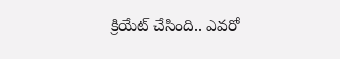క్రియేట్ చేసింది.. ఎవరో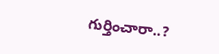గుర్తించారా..?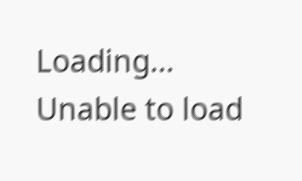Loading...
Unable to load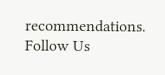recommendations.
Follow Us